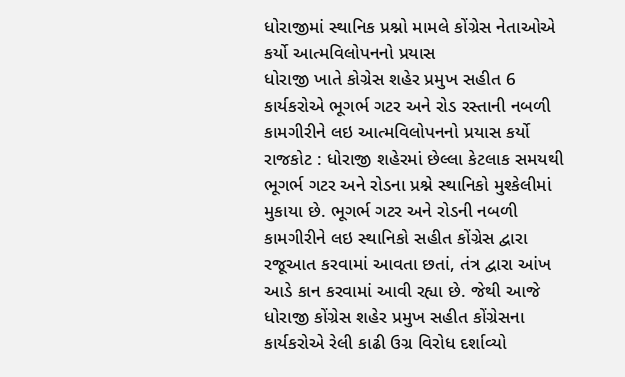ધોરાજીમાં સ્થાનિક પ્રશ્નો મામલે કોંગ્રેસ નેતાઓએ કર્યો આત્મવિલોપનનો પ્રયાસ
ધોરાજી ખાતે કોગ્રેસ શહેર પ્રમુખ સહીત 6 કાર્યકરોએ ભૂગર્ભ ગટર અને રોડ રસ્તાની નબળી કામગીરીને લઇ આત્મવિલોપનનો પ્રયાસ કર્યો
રાજકોટ : ધોરાજી શહેરમાં છેલ્લા કેટલાક સમયથી ભૂગર્ભ ગટર અને રોડના પ્રશ્ને સ્થાનિકો મુશ્કેલીમાં મુકાયા છે. ભૂગર્ભ ગટર અને રોડની નબળી કામગીરીને લઇ સ્થાનિકો સહીત કોંગ્રેસ દ્વારા રજૂઆત કરવામાં આવતા છતાં, તંત્ર દ્વારા આંખ આડે કાન કરવામાં આવી રહ્યા છે. જેથી આજે ધોરાજી કોંગ્રેસ શહેર પ્રમુખ સહીત કોંગ્રેસના કાર્યકરોએ રેલી કાઢી ઉગ્ર વિરોધ દર્શાવ્યો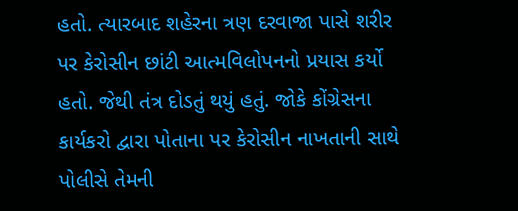હતો. ત્યારબાદ શહેરના ત્રણ દરવાજા પાસે શરીર પર કેરોસીન છાંટી આત્મવિલોપનનો પ્રયાસ કર્યો હતો. જેથી તંત્ર દોડતું થયું હતું. જોકે કોંગ્રેસના કાર્યકરો દ્વારા પોતાના પર કેરોસીન નાખતાની સાથે પોલીસે તેમની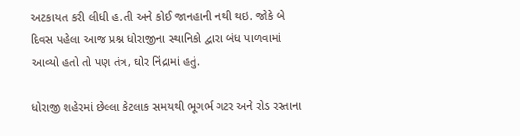અટકાયત કરી લીધી હ.તી અને કોઈ જાનહાની નથી થઇ. જોકે બે દિવસ પહેલા આજ પ્રશ્ન ધોરાજીના સ્થાનિકો દ્વારા બંધ પાળવામાં આવ્યો હતો તો પણ તંત્ર, ઘોર નિંદ્રામાં હતું.

ધોરાજી શહેરમાં છેલ્લા કેટલાક સમયથી ભૂગર્ભ ગટર અને રોડ રસ્તાના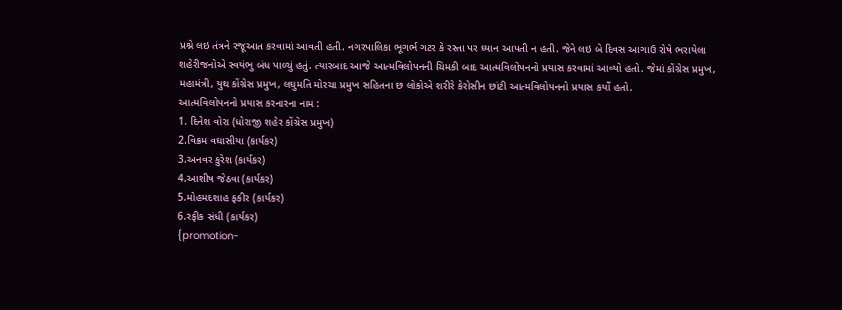પ્રશ્ને લઇ તંત્રને રજૂઆત કરવામાં આવતી હતી. નગરપાલિકા ભૂગર્ભ ગટર કે રસ્તા પર ધ્યાન આપતી ન હતી. જેને લઇ બે દિવસ આગાઉ રોષે ભરાયેલા શહેરીજનોએ સ્વયંભુ બંધ પાળ્યું હતું. ત્યારબાદ આજે આત્મવિલોપનની ચિમકી બાદ આત્મવિલોપનનો પ્રયાસ કરવામાં આવ્યો હતો. જેમાં કોંગ્રેસ પ્રમુખ, મહામંત્રી, યુથ કોંગ્રેસ પ્રમુખ, લઘુમતિ મોરચા પ્રમુખ સહિતના છ લોકોએ શરીરે કેરોસીન છાંટી આત્મવિલોપનનો પ્રયાસ કર્યો હતો.
આત્મવિલોપનનો પ્રયાસ કરનારના નામ :
1. દિનેશ વોરા (ધોરાજી શહેર કોંગ્રેસ પ્રમુખ)
2.વિક્રમ વઘાસીયા (કાર્યકર)
3.અનવર કુરેશ (કાર્યકર)
4.આશીષ જેઠવા (કાર્યકર)
5.મોહમદશાહ ફકીર (કાર્યકર)
6.રફીક સંધી (કાર્યકર)
{promotion-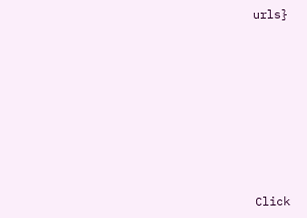urls}












Click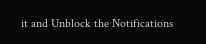it and Unblock the Notifications